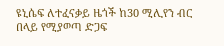ዩኒሴፍ ለተፈናቃይ ዜጎች ከ30 ሚሊየን ብር በላይ የሚያወጣ ድጋፍ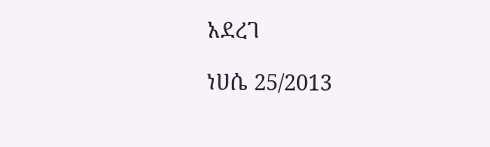አደረገ

ነሀሴ 25/2013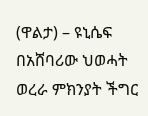(ዋልታ) – ዩኒሴፍ በአሸባሪው ህወሓት ወረራ ምክንያት ችግር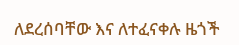ለደረሰባቸው እና ለተፈናቀሉ ዜጎች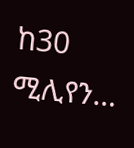ከ30 ሚሊየን…